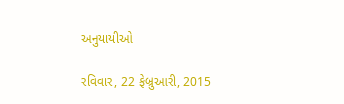અનુયાયીઓ

રવિવાર, 22 ફેબ્રુઆરી, 2015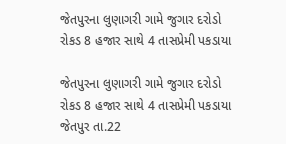જેતપુરના લુણાગરી ગામે જુગાર દરોડો રોકડ 8 હજાર સાથે 4 તાસપ્રેમી પકડાયા

જેતપુરના લુણાગરી ગામે જુગાર દરોડો
રોકડ 8 હજાર સાથે 4 તાસપ્રેમી પકડાયા
જેતપુર તા.22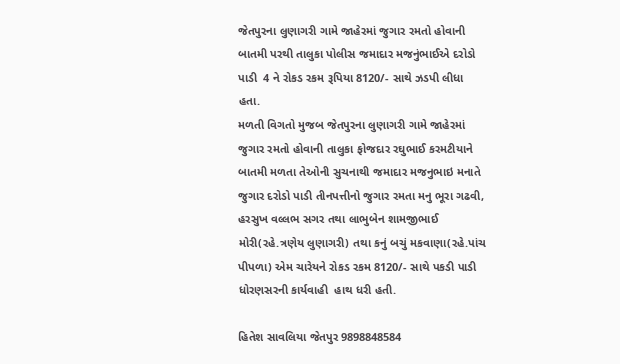જેતપુરના લુણાગરી ગામે જાહેરમાં જુગાર રમતો હોવાની બાતમી પરથી તાલુકા પોલીસ જમાદાર મજનુંભાઈએ દરોડો પાડી  4 ને રોકડ રકમ રૂપિયા 8120/- સાથે ઝડપી લીધા હતા.
મળતી વિગતો મુજબ જેતપુરના લુણાગરી ગામે જાહેરમાં જુગાર રમતો હોવાની તાલુકા ફોજદાર રઘુભાઈ કરમટીયાને બાતમી મળતા તેઓની સુચનાથી જમાદાર મજનુભાઇ મનાતે જુગાર દરોડો પાડી તીનપત્તીનો જુગાર રમતા મનુ ભૂરા ગઢવી, હરસુખ વલ્લભ સગર તથા લાભુબેન શામજીભાઈ મોરી(રહે.ત્રણેય લુણાગરી) તથા કનું બચું મકવાણા(રહે.પાંચ પીપળા) એમ ચારેયને રોકડ રકમ 8120/- સાથે પકડી પાડી ધોરણસરની કાર્યવાહી  હાથ ધરી હતી.

હિતેશ સાવલિયા જેતપુર 9898848584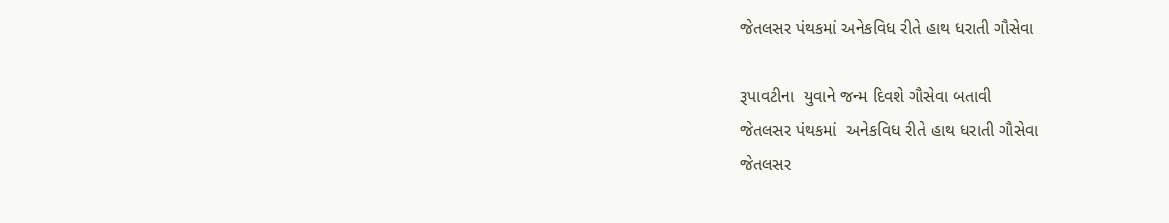જેતલસર પંથકમાં અનેકવિધ રીતે હાથ ધરાતી ગૌસેવા

રૂપાવટીના  યુવાને જન્મ દિવશે ગૌસેવા બતાવી
જેતલસર પંથકમાં  અનેકવિધ રીતે હાથ ધરાતી ગૌસેવા
જેતલસર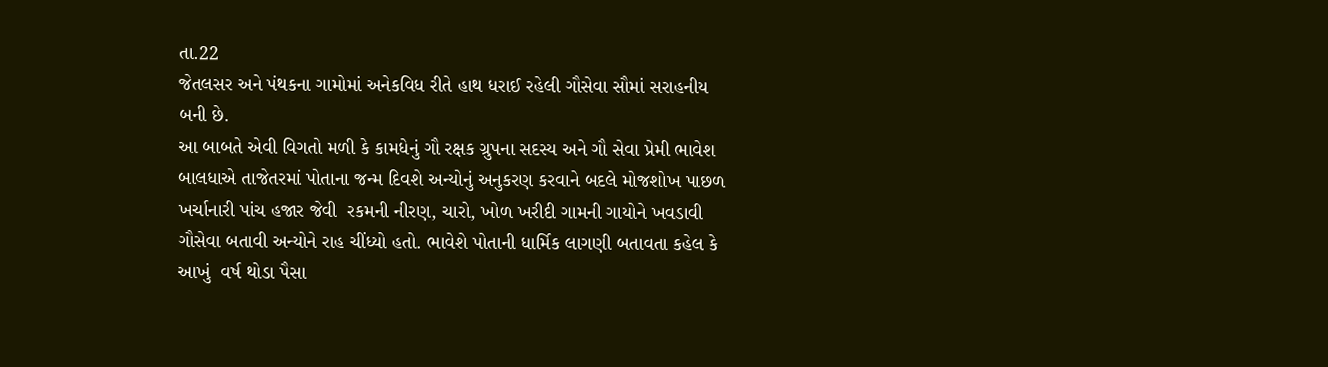તા.22
જેતલસર અને પંથકના ગામોમાં અનેકવિધ રીતે હાથ ધરાઈ રહેલી ગૌસેવા સૌમાં સરાહનીય બની છે.
આ બાબતે એવી વિગતો મળી કે કામધેનું ગૌ રક્ષક ગ્રુપના સદસ્ય અને ગૌ સેવા પ્રેમી ભાવેશ બાલધાએ તાજેતરમાં પોતાના જન્મ દિવશે અન્યોનું અનુકરણ કરવાને બદલે મોજશોખ પાછળ ખર્ચાનારી પાંચ હજાર જેવી  રકમની નીરણ, ચારો, ખોળ ખરીદી ગામની ગાયોને ખવડાવી ગૌસેવા બતાવી અન્યોને રાહ ચીંધ્યો હતો. ભાવેશે પોતાની ધાર્મિક લાગણી બતાવતા કહેલ કે આખું  વર્ષ થોડા પૈસા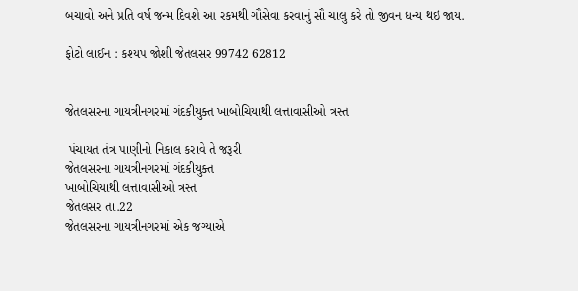બચાવો અને પ્રતિ વર્ષ જન્મ દિવશે આ રકમથી ગૌસેવા કરવાનું સૌ ચાલુ કરે તો જીવન ધન્ય થઇ જાય.

ફોટો લાઈન : કશ્યપ જોશી જેતલસર 99742 62812


જેતલસરના ગાયત્રીનગરમાં ગંદકીયુક્ત ખાબોચિયાથી લત્તાવાસીઓ ત્રસ્ત

 પંચાયત તંત્ર પાણીનો નિકાલ કરાવે તે જરૂરી
જેતલસરના ગાયત્રીનગરમાં ગંદકીયુક્ત
ખાબોચિયાથી લત્તાવાસીઓ ત્રસ્ત
જેતલસર તા.22
જેતલસરના ગાયત્રીનગરમાં એક જગ્યાએ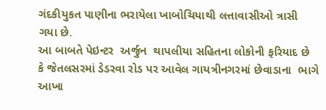ગંદકીયુકત પાણીના ભરાયેલા ખાબોચિયાથી લત્તાવાસીઓ ત્રાસી ગયા છે.
આ બાબતે પેઇન્ટર  અર્જુન  થાપલીયા સહિતના લોકોની ફરિયાદ છે કે જેતલસરમાં ડેડરવા રોડ પર આવેલ ગાયત્રીનગરમાં છેવાડાના  ભાગે આખા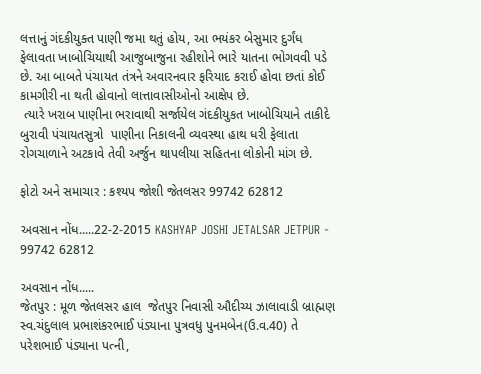લત્તાનું ગંદકીયુક્ત પાણી જમા થતું હોય, આ ભયંકર બેસુમાર દુર્ગંધ ફેલાવતા ખાબોચિયાથી આજુબાજુના રહીશોને ભારે યાતના ભોગવવી પડે છે. આ બાબતે પંચાયત તંત્રને અવારનવાર ફરિયાદ કરાઈ હોવા છતાં કોઈ કામગીરી ના થતી હોવાનો લાત્તાવાસીઓનો આક્ષેપ છે.
 ત્યારે ખરાબ પાણીના ભરાવાથી સર્જાયેલ ગંદકીયુકત ખાબોચિયાને તાકીદે બુરાવી પંચાયતસુત્રો  પાણીના નિકાલની વ્યવસ્થા હાથ ધરી ફેલાતા રોગચાળાને અટકાવે તેવી અર્જુન થાપલીયા સહિતના લોકોની માંગ છે.

ફોટો અને સમાચાર : કશ્યપ જોશી જેતલસર 99742 62812

અવસાન નોંધ.....22-2-2015 KASHYAP JOSHI JETALSAR JETPUR - 99742 62812

અવસાન નોંધ.....
જેતપુર : મૂળ જેતલસર હાલ  જેતપુર નિવાસી ઔદીચ્ય ઝાલાવાડી બ્રાહ્મણ સ્વ.ચંદુલાલ પ્રભાશંકરભાઈ પંડ્યાના પુત્રવધુ પુનમબેન(ઉ.વ.40) તે પરેશભાઈ પંડ્યાના પત્ની,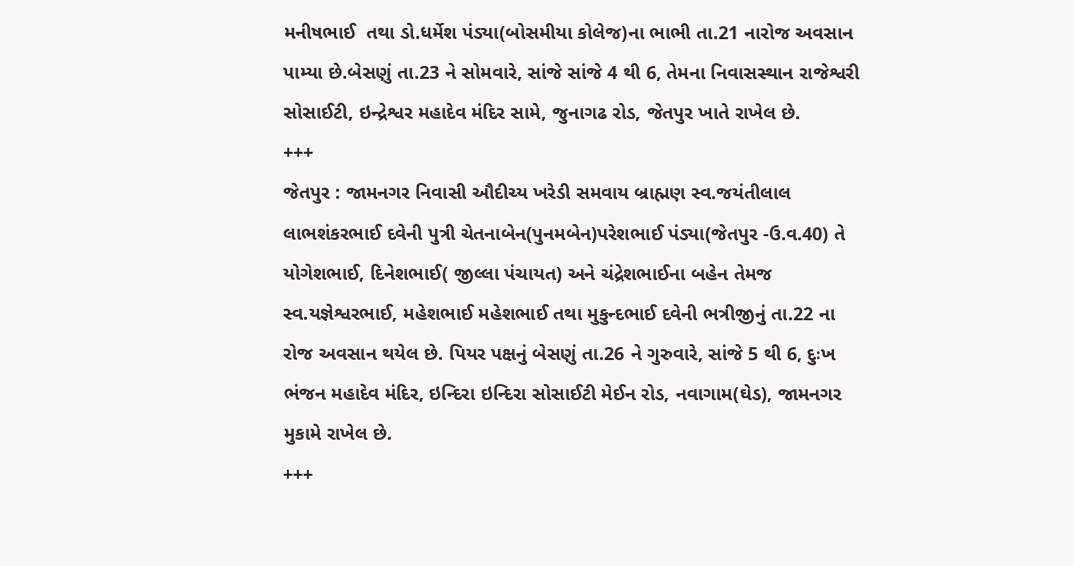મનીષભાઈ  તથા ડો.ધર્મેશ પંડ્યા(બોસમીયા કોલેજ)ના ભાભી તા.21 નારોજ અવસાન પામ્યા છે.બેસણું તા.23 ને સોમવારે, સાંજે સાંજે 4 થી 6, તેમના નિવાસસ્થાન રાજેશ્વરી સોસાઈટી, ઇન્દ્રેશ્વર મહાદેવ મંદિર સામે, જુનાગઢ રોડ, જેતપુર ખાતે રાખેલ છે.
+++
જેતપુર : જામનગર નિવાસી ઔદીચ્ય ખરેડી સમવાય બ્રાહ્મણ સ્વ.જયંતીલાલ લાભશંકરભાઈ દવેની પુત્રી ચેતનાબેન(પુનમબેન)પરેશભાઈ પંડ્યા(જેતપુર -ઉ.વ.40) તે યોગેશભાઈ, દિનેશભાઈ( જીલ્લા પંચાયત) અને ચંદ્રેશભાઈના બહેન તેમજ સ્વ.યજ્ઞેશ્વરભાઈ, મહેશભાઈ મહેશભાઈ તથા મુકુન્દભાઈ દવેની ભત્રીજીનું તા.22 ના રોજ અવસાન થયેલ છે. પિયર પક્ષનું બેસણું તા.26 ને ગુરુવારે, સાંજે 5 થી 6, દુઃખ ભંજન મહાદેવ મંદિર, ઇન્દિરા ઇન્દિરા સોસાઈટી મેઈન રોડ, નવાગામ(ઘેડ), જામનગર મુકામે રાખેલ છે.
+++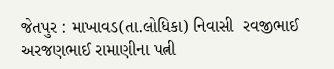જેતપુર : માખાવડ(તા.લોધિકા) નિવાસી  રવજીભાઈ  અરજણભાઈ રામાણીના પત્ની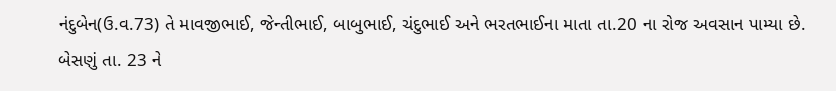નંદુબેન(ઉ.વ.73) તે માવજીભાઈ, જેન્તીભાઈ, બાબુભાઈ, ચંદુભાઈ અને ભરતભાઈના માતા તા.20 ના રોજ અવસાન પામ્યા છે. બેસણું તા. 23 ને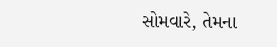સોમવારે, તેમના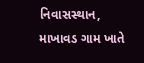નિવાસસ્થાન, માખાવડ ગામ ખાતે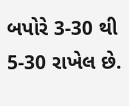બપોરે 3-30 થી 5-30 રાખેલ છે.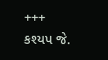+++
કશ્યપ જે.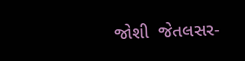જોશી  જેતલસર-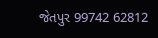જેતપુર 99742 62812